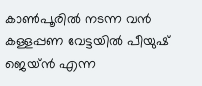കാൺപൂരിൽ നടന്ന വൻ കള്ളപ്പണ വേട്ടയിൽ പീയുഷ് ജെയ്ൻ എന്ന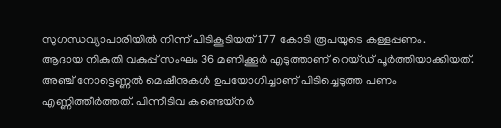സുഗന്ധവ്യാപാരിയിൽ നിന്ന് പിടികൂടിയത് 177 കോടി രൂപയുടെ കള്ളപ്പണം.
ആദായ നികുതി വകുപ്പ് സംഘം 36 മണിക്കൂർ എടുത്താണ് റെയ്ഡ് പൂർത്തിയാക്കിയത്. അഞ്ച് നോട്ടെണ്ണൽ മെഷീനുകൾ ഉപയോഗിച്ചാണ് പിടിച്ചെടുത്ത പണം എണ്ണിത്തീർത്തത്. പിന്നീടിവ കണ്ടെയ്നർ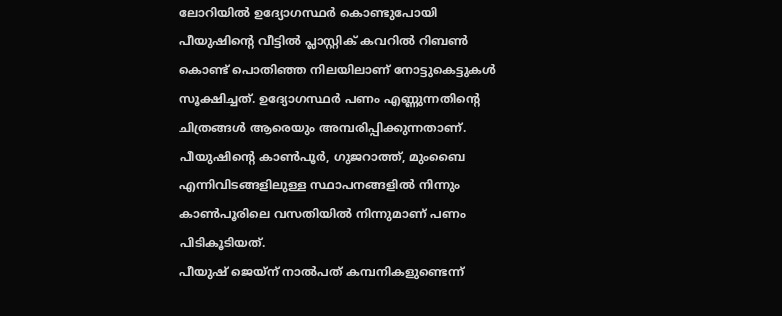ലോറിയിൽ ഉദ്യോഗസ്ഥർ കൊണ്ടുപോയി
പീയുഷിന്റെ വീട്ടിൽ പ്ലാസ്റ്റിക് കവറിൽ റിബൺ കൊണ്ട് പൊതിഞ്ഞ നിലയിലാണ് നോട്ടുകെട്ടുകൾ സൂക്ഷിച്ചത്. ഉദ്യോഗസ്ഥർ പണം എണ്ണുന്നതിന്റെ ചിത്രങ്ങൾ ആരെയും അമ്പരിപ്പിക്കുന്നതാണ്. പീയുഷിന്റെ കാൺപൂർ, ഗുജറാത്ത്, മുംബൈ എന്നിവിടങ്ങളിലുള്ള സ്ഥാപനങ്ങളിൽ നിന്നും കാൺപൂരിലെ വസതിയിൽ നിന്നുമാണ് പണം പിടികൂടിയത്.
പീയുഷ് ജെയ്ന് നാൽപത് കമ്പനികളുണ്ടെന്ന്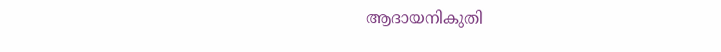ആദായനികുതി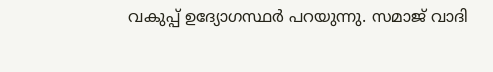വകുപ്പ് ഉദ്യോഗസ്ഥർ പറയുന്നു. സമാജ് വാദി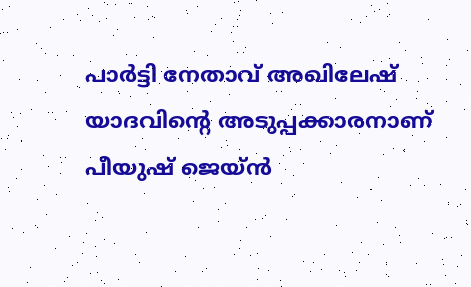പാർട്ടി നേതാവ് അഖിലേഷ് യാദവിന്റെ അടുപ്പക്കാരനാണ് പീയുഷ് ജെയ്ൻ